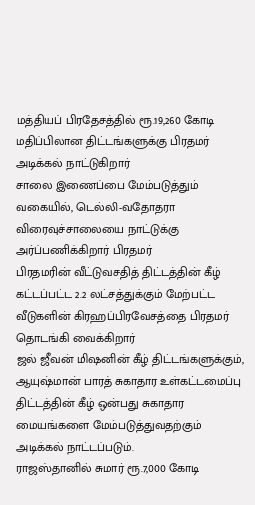மத்தியப் பிரதேசத்தில் ரூ.19,260 கோடி மதிப்பிலான திட்டங்களுக்கு பிரதமர் அடிக்கல் நாட்டுகிறார்
சாலை இணைப்பை மேம்படுத்தும் வகையில், டெல்லி-வதோதரா விரைவுச்சாலையை நாட்டுக்கு அர்ப்பணிக்கிறார் பிரதமர்
பிரதமரின் வீட்டுவசதித் திட்டத்தின் கீழ் கட்டப்பட்ட 2.2 லட்சத்துக்கும் மேற்பட்ட வீடுகளின் கிரஹப்பிரவேசத்தை பிரதமர் தொடங்கி வைக்கிறார்
ஜல் ஜீவன் மிஷனின் கீழ் திட்டங்களுக்கும், ஆயுஷ்மான் பாரத் சுகாதார உள்கட்டமைப்பு திட்டத்தின் கீழ் ஒன்பது சுகாதார மையங்களை மேம்படுத்துவதற்கும் அடிக்கல் நாட்டப்படும்.
ராஜஸ்தானில் சுமார் ரூ.7,000 கோடி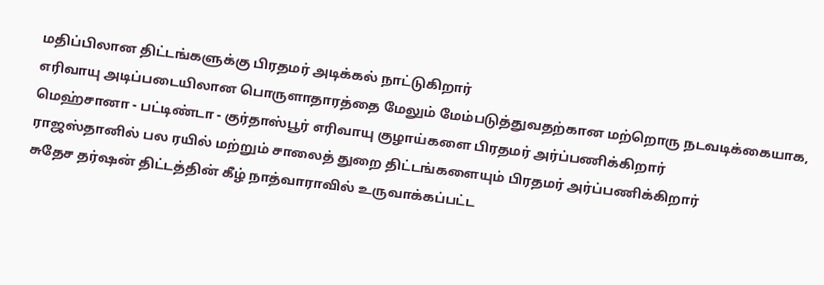மதிப்பிலான திட்டங்களுக்கு பிரதமர் அடிக்கல் நாட்டுகிறார்
எரிவாயு அடிப்படையிலான பொருளாதாரத்தை மேலும் மேம்படுத்துவதற்கான மற்றொரு நடவடிக்கையாக, மெஹ்சானா - பட்டிண்டா - குர்தாஸ்பூர் எரிவாயு குழாய்களை பிரதமர் அர்ப்பணிக்கிறார்
ராஜஸ்தானில் பல ரயில் மற்றும் சாலைத் துறை திட்டங்களையும் பிரதமர் அர்ப்பணிக்கிறார்
சுதேச தர்ஷன் திட்டத்தின் கீழ் நாத்வாராவில் உருவாக்கப்பட்ட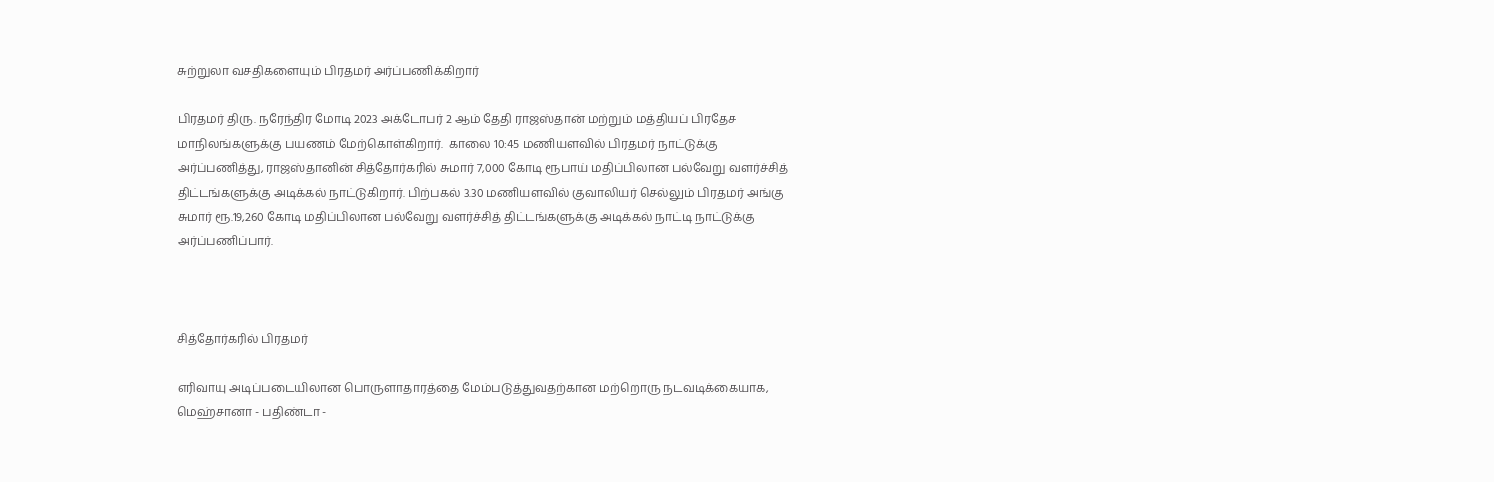சுற்றுலா வசதிகளையும் பிரதமர் அர்ப்பணிக்கிறார்

பிரதமர் திரு. நரேந்திர மோடி 2023 அக்டோபர் 2 ஆம் தேதி ராஜஸ்தான் மற்றும் மத்தியப் பிரதேச மாநிலங்களுக்கு பயணம் மேற்கொள்கிறார்.  காலை 10:45 மணியளவில் பிரதமர் நாட்டுக்கு அர்ப்பணித்து, ராஜஸ்தானின் சித்தோர்கரில் சுமார் 7,000 கோடி ரூபாய் மதிப்பிலான பல்வேறு வளர்ச்சித் திட்டங்களுக்கு அடிக்கல் நாட்டுகிறார். பிற்பகல் 3.30 மணியளவில் குவாலியர் செல்லும் பிரதமர் அங்கு சுமார் ரூ.19,260 கோடி மதிப்பிலான பல்வேறு வளர்ச்சித் திட்டங்களுக்கு அடிக்கல் நாட்டி நாட்டுக்கு அர்ப்பணிப்பார்.



சித்தோர்கரில் பிரதமர்

எரிவாயு அடிப்படையிலான பொருளாதாரத்தை மேம்படுத்துவதற்கான மற்றொரு நடவடிக்கையாக, மெஹ்சானா - பதிண்டா -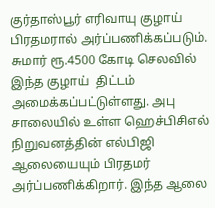குர்தாஸ்பூர் எரிவாயு குழாய் பிரதமரால் அர்ப்பணிக்கப்படும். சுமார் ரூ.4500 கோடி செலவில் இந்த குழாய்  திட்டம் அமைக்கப்பட்டுள்ளது. அபு சாலையில் உள்ள ஹெச்பிசிஎல் நிறுவனத்தின் எல்பிஜி ஆலையையும் பிரதமர் அர்ப்பணிக்கிறார். இந்த ஆலை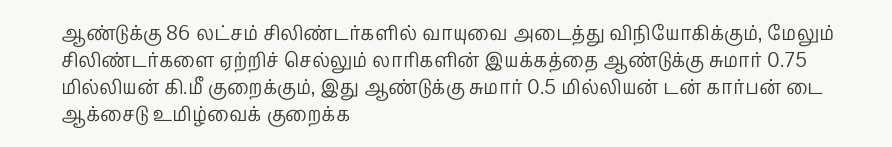ஆண்டுக்கு 86 லட்சம் சிலிண்டர்களில் வாயுவை அடைத்து விநியோகிக்கும், மேலும் சிலிண்டர்களை ஏற்றிச் செல்லும் லாரிகளின் இயக்கத்தை ஆண்டுக்கு சுமார் 0.75 மில்லியன் கி.மீ குறைக்கும், இது ஆண்டுக்கு சுமார் 0.5 மில்லியன் டன் கார்பன் டை ஆக்சைடு உமிழ்வைக் குறைக்க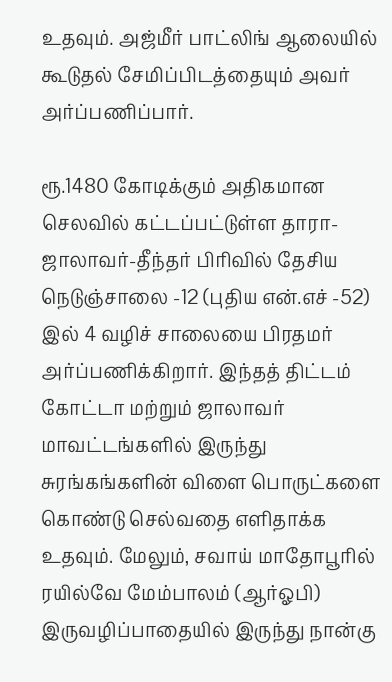உதவும். அஜ்மீர் பாட்லிங் ஆலையில் கூடுதல் சேமிப்பிடத்தையும் அவர் அர்ப்பணிப்பார்.

ரூ.1480 கோடிக்கும் அதிகமான செலவில் கட்டப்பட்டுள்ள தாரா-ஜாலாவர்-தீந்தர் பிரிவில் தேசிய நெடுஞ்சாலை -12 (புதிய என்.எச் -52) இல் 4 வழிச் சாலையை பிரதமர் அர்ப்பணிக்கிறார். இந்தத் திட்டம் கோட்டா மற்றும் ஜாலாவர் மாவட்டங்களில் இருந்து சுரங்கங்களின் விளை பொருட்களை கொண்டு செல்வதை எளிதாக்க உதவும். மேலும், சவாய் மாதோபூரில் ரயில்வே மேம்பாலம் (ஆர்ஓபி) இருவழிப்பாதையில் இருந்து நான்கு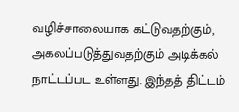வழிச்சாலையாக கட்டுவதற்கும், அகலப்படுத்துவதற்கும் அடிக்கல் நாட்டப்பட உள்ளது. இந்தத் திட்டம்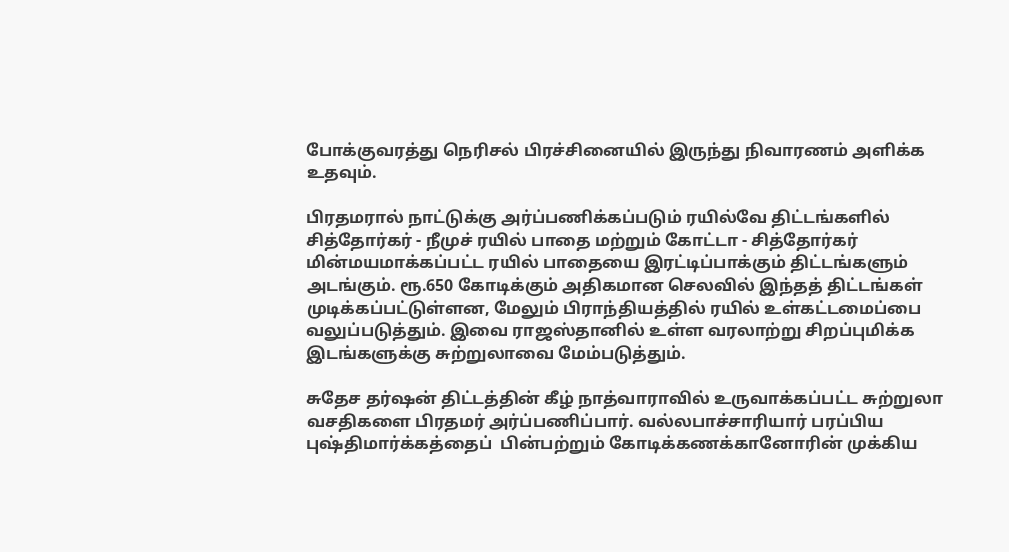போக்குவரத்து நெரிசல் பிரச்சினையில் இருந்து நிவாரணம் அளிக்க உதவும்.

பிரதமரால் நாட்டுக்கு அர்ப்பணிக்கப்படும் ரயில்வே திட்டங்களில் சித்தோர்கர் - நீமுச் ரயில் பாதை மற்றும் கோட்டா - சித்தோர்கர் மின்மயமாக்கப்பட்ட ரயில் பாதையை இரட்டிப்பாக்கும் திட்டங்களும் அடங்கும். ரூ.650 கோடிக்கும் அதிகமான செலவில் இந்தத் திட்டங்கள் முடிக்கப்பட்டுள்ளன, மேலும் பிராந்தியத்தில் ரயில் உள்கட்டமைப்பை வலுப்படுத்தும். இவை ராஜஸ்தானில் உள்ள வரலாற்று சிறப்புமிக்க இடங்களுக்கு சுற்றுலாவை மேம்படுத்தும்.

சுதேச தர்ஷன் திட்டத்தின் கீழ் நாத்வாராவில் உருவாக்கப்பட்ட சுற்றுலா வசதிகளை பிரதமர் அர்ப்பணிப்பார். வல்லபாச்சாரியார் பரப்பிய புஷ்திமார்க்கத்தைப்  பின்பற்றும் கோடிக்கணக்கானோரின் முக்கிய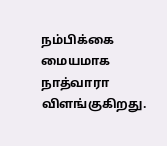நம்பிக்கை மையமாக நாத்வாரா விளங்குகிறது.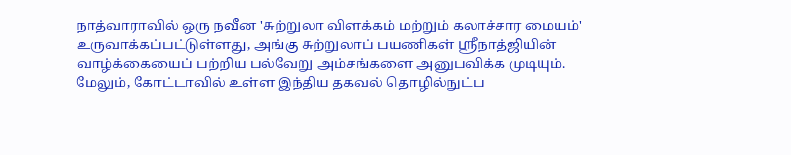நாத்வாராவில் ஒரு நவீன 'சுற்றுலா விளக்கம் மற்றும் கலாச்சார மையம்' உருவாக்கப்பட்டுள்ளது, அங்கு சுற்றுலாப் பயணிகள் ஸ்ரீநாத்ஜியின் வாழ்க்கையைப் பற்றிய பல்வேறு அம்சங்களை அனுபவிக்க முடியும். மேலும், கோட்டாவில் உள்ள இந்திய தகவல் தொழில்நுட்ப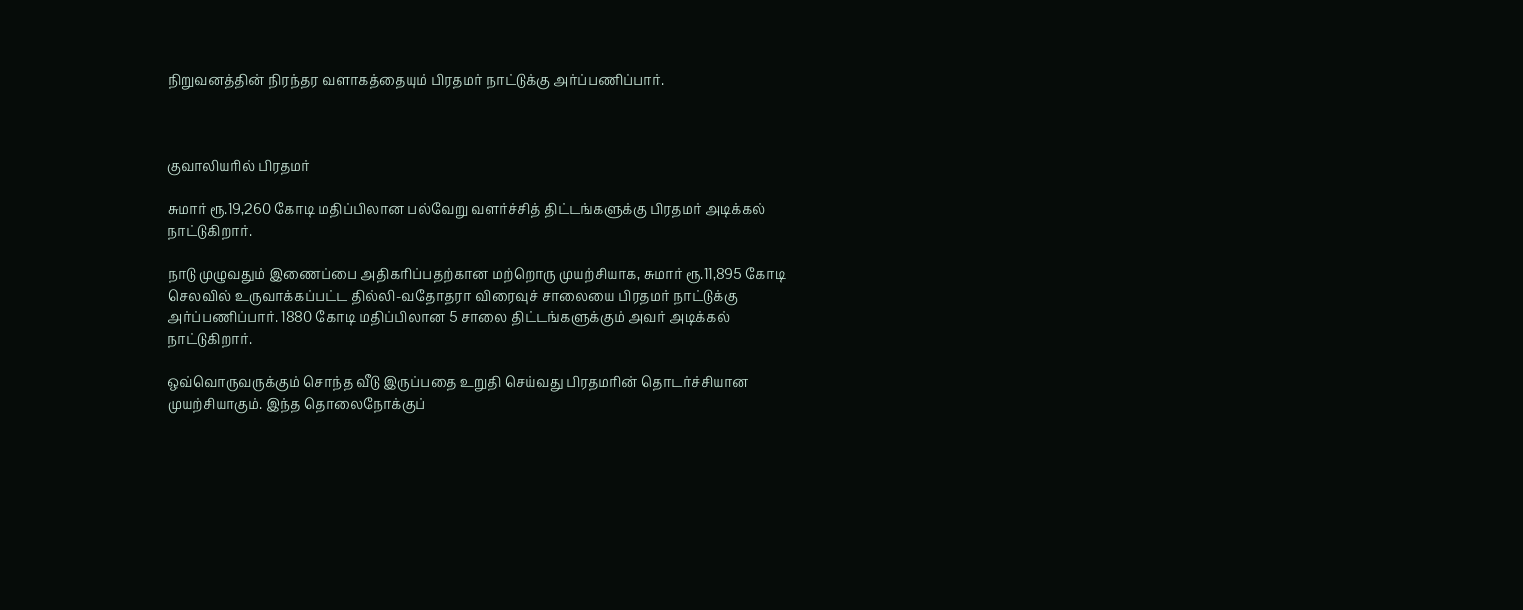நிறுவனத்தின் நிரந்தர வளாகத்தையும் பிரதமர் நாட்டுக்கு அர்ப்பணிப்பார்.



குவாலியரில் பிரதமர்

சுமார் ரூ.19,260 கோடி மதிப்பிலான பல்வேறு வளர்ச்சித் திட்டங்களுக்கு பிரதமர் அடிக்கல் நாட்டுகிறார்.

நாடு முழுவதும் இணைப்பை அதிகரிப்பதற்கான மற்றொரு முயற்சியாக, சுமார் ரூ.11,895 கோடி செலவில் உருவாக்கப்பட்ட தில்லி-வதோதரா விரைவுச் சாலையை பிரதமர் நாட்டுக்கு அர்ப்பணிப்பார். 1880 கோடி மதிப்பிலான 5 சாலை திட்டங்களுக்கும் அவர் அடிக்கல் நாட்டுகிறார்.

ஒவ்வொருவருக்கும் சொந்த வீடு இருப்பதை உறுதி செய்வது பிரதமரின் தொடர்ச்சியான முயற்சியாகும். இந்த தொலைநோக்குப்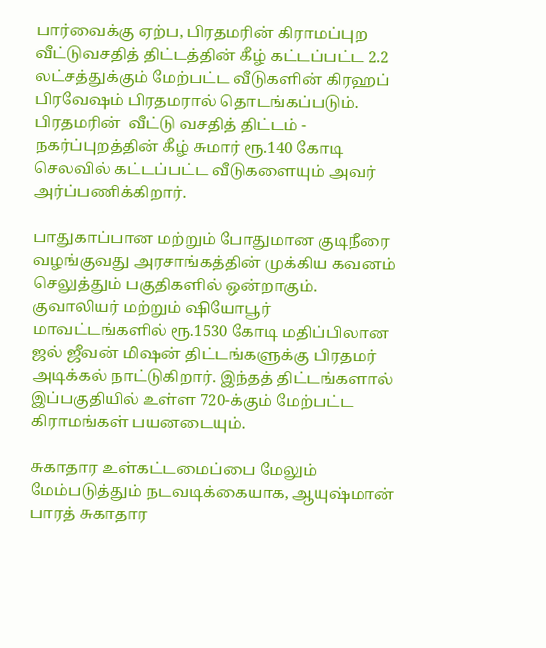பார்வைக்கு ஏற்ப, பிரதமரின் கிராமப்புற வீட்டுவசதித் திட்டத்தின் கீழ் கட்டப்பட்ட 2.2 லட்சத்துக்கும் மேற்பட்ட வீடுகளின் கிரஹப் பிரவேஷம் பிரதமரால் தொடங்கப்படும். பிரதமரின்  வீட்டு வசதித் திட்டம் - நகர்ப்புறத்தின் கீழ் சுமார் ரூ.140 கோடி செலவில் கட்டப்பட்ட வீடுகளையும் அவர் அர்ப்பணிக்கிறார்.

பாதுகாப்பான மற்றும் போதுமான குடிநீரை வழங்குவது அரசாங்கத்தின் முக்கிய கவனம் செலுத்தும் பகுதிகளில் ஒன்றாகும். குவாலியர் மற்றும் ஷியோபூர் மாவட்டங்களில் ரூ.1530 கோடி மதிப்பிலான ஜல் ஜீவன் மிஷன் திட்டங்களுக்கு பிரதமர் அடிக்கல் நாட்டுகிறார். இந்தத் திட்டங்களால் இப்பகுதியில் உள்ள 720-க்கும் மேற்பட்ட கிராமங்கள் பயனடையும்.

சுகாதார உள்கட்டமைப்பை மேலும் மேம்படுத்தும் நடவடிக்கையாக, ஆயுஷ்மான் பாரத் சுகாதார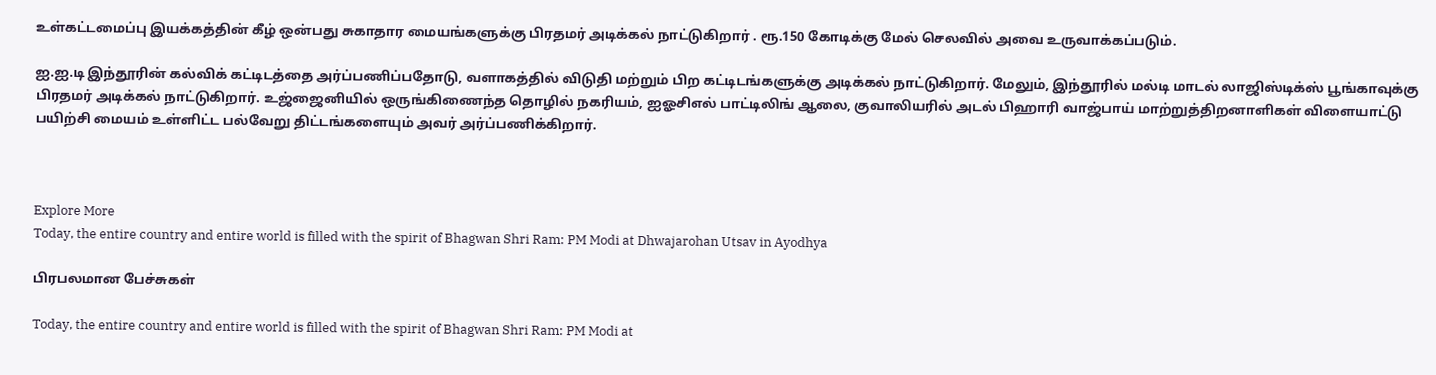உள்கட்டமைப்பு இயக்கத்தின் கீழ் ஒன்பது சுகாதார மையங்களுக்கு பிரதமர் அடிக்கல் நாட்டுகிறார் . ரூ.150 கோடிக்கு மேல் செலவில் அவை உருவாக்கப்படும்.

ஐ.ஐ.டி இந்தூரின் கல்விக் கட்டிடத்தை அர்ப்பணிப்பதோடு, வளாகத்தில் விடுதி மற்றும் பிற கட்டிடங்களுக்கு அடிக்கல் நாட்டுகிறார். மேலும், இந்தூரில் மல்டி மாடல் லாஜிஸ்டிக்ஸ் பூங்காவுக்கு பிரதமர் அடிக்கல் நாட்டுகிறார். உஜ்ஜைனியில் ஒருங்கிணைந்த தொழில் நகரியம், ஐஓசிஎல் பாட்டிலிங் ஆலை, குவாலியரில் அடல் பிஹாரி வாஜ்பாய் மாற்றுத்திறனாளிகள் விளையாட்டு பயிற்சி மையம் உள்ளிட்ட பல்வேறு திட்டங்களையும் அவர் அர்ப்பணிக்கிறார்.



Explore More
Today, the entire country and entire world is filled with the spirit of Bhagwan Shri Ram: PM Modi at Dhwajarohan Utsav in Ayodhya

பிரபலமான பேச்சுகள்

Today, the entire country and entire world is filled with the spirit of Bhagwan Shri Ram: PM Modi at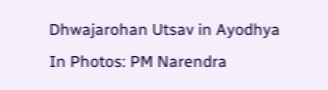Dhwajarohan Utsav in Ayodhya
In Photos: PM Narendra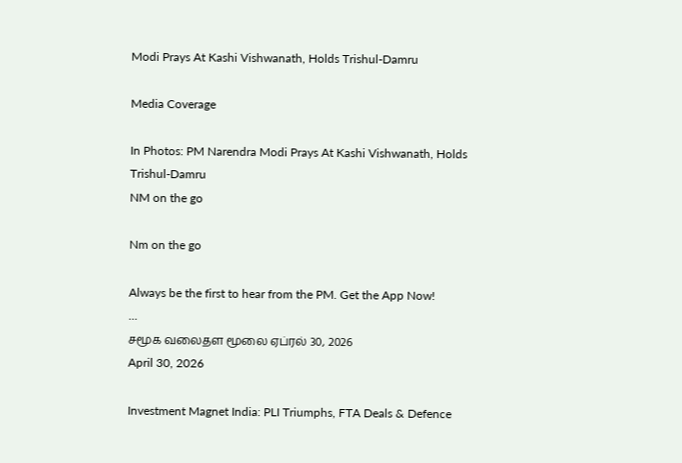Modi Prays At Kashi Vishwanath, Holds Trishul-Damru

Media Coverage

In Photos: PM Narendra Modi Prays At Kashi Vishwanath, Holds Trishul-Damru
NM on the go

Nm on the go

Always be the first to hear from the PM. Get the App Now!
...
சமூக வலைதள மூலை ஏப்ரல் 30, 2026
April 30, 2026

Investment Magnet India: PLI Triumphs, FTA Deals & Defence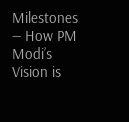Milestones — How PM Modi’s Vision is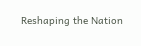Reshaping the Nation